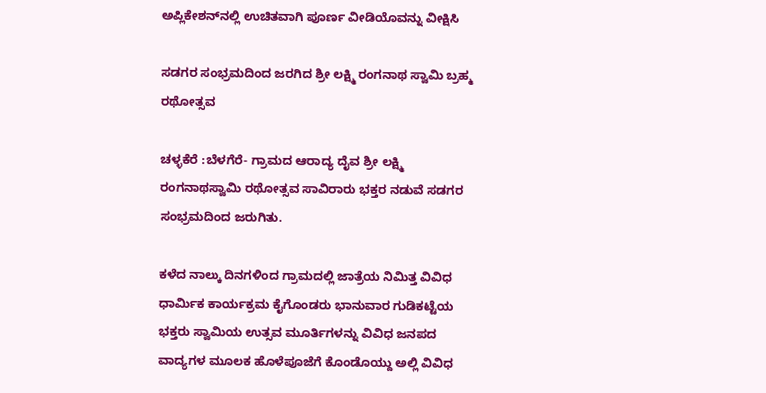ಅಪ್ಲಿಕೇಶನ್‌ನಲ್ಲಿ ಉಚಿತವಾಗಿ ಪೂರ್ಣ ವೀಡಿಯೊವನ್ನು ವೀಕ್ಷಿಸಿ

ಸಡಗರ ಸಂಭ್ರಮದಿಂದ ಜರಗಿದ ಶ್ರೀ ಲಕ್ಷ್ಮಿ ರಂಗನಾಥ ಸ್ವಾಮಿ ಬ್ರಹ್ಮ ರಥೋತ್ಸವ

ಚಳ್ಳಕೆರೆ :ಬೆಳಗೆರೆ- ಗ್ರಾಮದ ಆರಾದ್ಯ ದೈವ ಶ್ರೀ ಲಕ್ಷ್ಮಿ ರಂಗನಾಥಸ್ವಾಮಿ ರಥೋತ್ಸವ ಸಾವಿರಾರು ಭಕ್ತರ ನಡುವೆ ಸಡಗರ ಸಂಭ್ರಮದಿಂದ ಜರುಗಿತು.

ಕಳೆದ ನಾಲ್ಕು ದಿನಗಳಿಂದ ಗ್ರಾಮದಲ್ಲಿ ಜಾತ್ರೆಯ ನಿಮಿತ್ತ ವಿವಿಧ ಧಾರ್ಮಿಕ ಕಾರ್ಯಕ್ರಮ ಕೈಗೊಂಡರು ಭಾನುವಾರ ಗುಡಿಕಟ್ಟೆಯ ಭಕ್ತರು ಸ್ವಾಮಿಯ ಉತ್ಸವ ಮೂರ್ತಿಗಳನ್ನು ವಿವಿಧ ಜನಪದ ವಾದ್ಯಗಳ ಮೂಲಕ ಹೊಳೆಪೂಜೆಗೆ ಕೊಂಡೊಯ್ದು ಅಲ್ಲಿ ವಿವಿಧ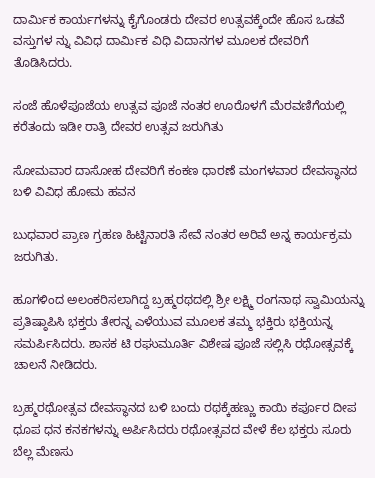ದಾರ್ಮಿಕ ಕಾರ್ಯಗಳನ್ನು ಕೈಗೊಂಡರು ದೇವರ ಉತ್ಸವಕ್ಕೆಂದೇ ಹೊಸ ಒಡವೆ ವಸ್ತುಗಳ ನ್ನು ವಿವಿಧ ದಾರ್ಮಿಕ ವಿಧಿ ವಿದಾನಗಳ ಮೂಲಕ ದೇವರಿಗೆ ತೊಡಿಸಿದರು.

ಸಂಜೆ ಹೊಳೆಪೂಜೆಯ ಉತ್ಸವ ಪೂಜೆ ನಂತರ ಊರೊಳಗೆ ಮೆರವಣಿಗೆಯಲ್ಲಿ ಕರೆತಂದು ಇಡೀ ರಾತ್ರಿ ದೇವರ ಉತ್ಸವ ಜರುಗಿತು

ಸೋಮವಾರ ದಾಸೋಹ ದೇವರಿಗೆ ಕಂಕಣ ಧಾರಣೆ ಮಂಗಳವಾರ ದೇವಸ್ಥಾನದ ಬಳಿ ವಿವಿಧ ಹೋಮ ಹವನ

ಬುಧವಾರ ಪ್ರಾಣ ಗ್ರಹಣ ಹಿಟ್ಟಿನಾರತಿ ಸೇವೆ ನಂತರ ಅರಿವೆ ಅನ್ನ ಕಾರ್ಯಕ್ರಮ ಜರುಗಿತು.

ಹೂಗಳಿಂದ ಅಲಂಕರಿಸಲಾಗಿದ್ದ ಬ್ರಹ್ಮರಥದಲ್ಲಿ ಶ್ರೀ ಲಕ್ಷ್ಮಿ ರಂಗನಾಥ ಸ್ವಾಮಿಯನ್ನು ಪ್ರತಿಷ್ಠಾಪಿಸಿ ಭಕ್ತರು ತೇರನ್ನ ಎಳೆಯುವ ಮೂಲಕ ತಮ್ಮ ಭಕ್ತಿರು ಭಕ್ತಿಯನ್ನ ಸಮರ್ಪಿಸಿದರು. ಶಾಸಕ ಟಿ ರಘುಮೂರ್ತಿ ವಿಶೇಷ ಪೂಜೆ ಸಲ್ಲಿಸಿ ರಥೋತ್ಸವಕ್ಕೆ ಚಾಲನೆ ನೀಡಿದರು.

ಬ್ರಹ್ಮರಥೋತ್ಸವ ದೇವಸ್ಥಾನದ ಬಳಿ ಬಂದು ರಥಕ್ಕೆಹಣ್ಣು ಕಾಯಿ ಕರ್ಪೂರ ದೀಪ ಧೂಪ ಧನ ಕನಕಗಳನ್ನು ಅರ್ಪಿಸಿದರು ರಥೋತ್ಸವದ ವೇಳೆ ಕೆಲ ಭಕ್ತರು ಸೂರು ಬೆಲ್ಲ ಮೆಣಸು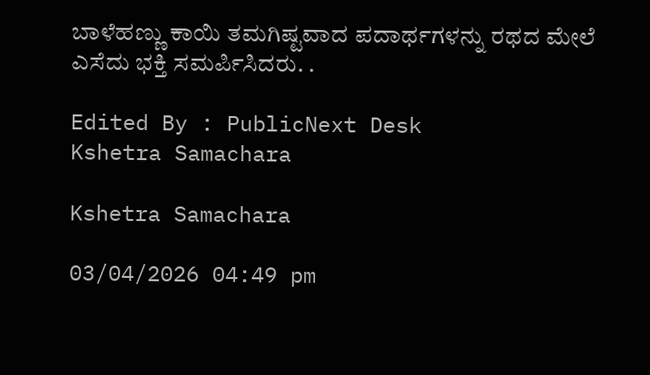ಬಾಳೆಹಣ್ಣು ಕಾಯಿ ತಮಗಿಷ್ಟವಾದ ಪದಾರ್ಥಗಳನ್ನು ರಥದ ಮೇಲೆ ಎಸೆದು ಭಕ್ತಿ ಸಮರ್ಪಿಸಿದರು. .

Edited By : PublicNext Desk
Kshetra Samachara

Kshetra Samachara

03/04/2026 04:49 pm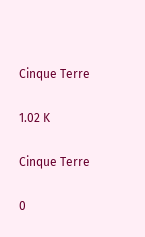Cinque Terre

1.02 K

Cinque Terre

0